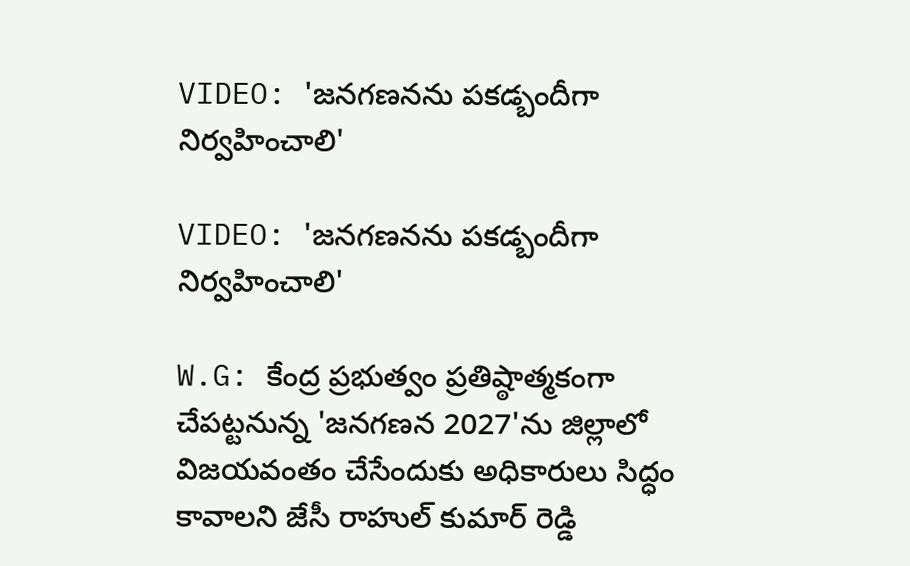VIDEO: 'జనగణనను పకడ్బందీగా నిర్వహించాలి'

VIDEO: 'జనగణనను పకడ్బందీగా నిర్వహించాలి'

W.G: కేంద్ర ప్రభుత్వం ప్రతిష్ఠాత్మకంగా చేపట్టనున్న 'జనగణన 2027'ను జిల్లాలో విజయవంతం చేసేందుకు అధికారులు సిద్ధం కావాలని జేసీ రాహుల్ కుమార్ రెడ్డి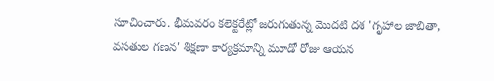సూచించారు. భీమవరం కలెక్టరేట్లో జరుగుతున్న మొదటి దశ 'గృహాల జాబితా, వసతుల గణన' శిక్షణా కార్యక్రమాన్ని మూడో రోజు ఆయన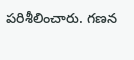పరిశీలించారు. గణన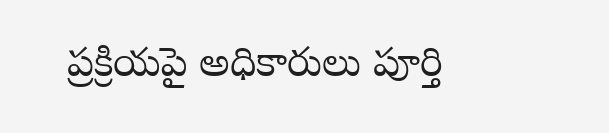ప్రక్రియపై అధికారులు పూర్తి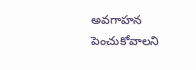అవగాహన పెంచుకోవాలని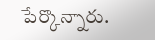పేర్కొన్నారు.